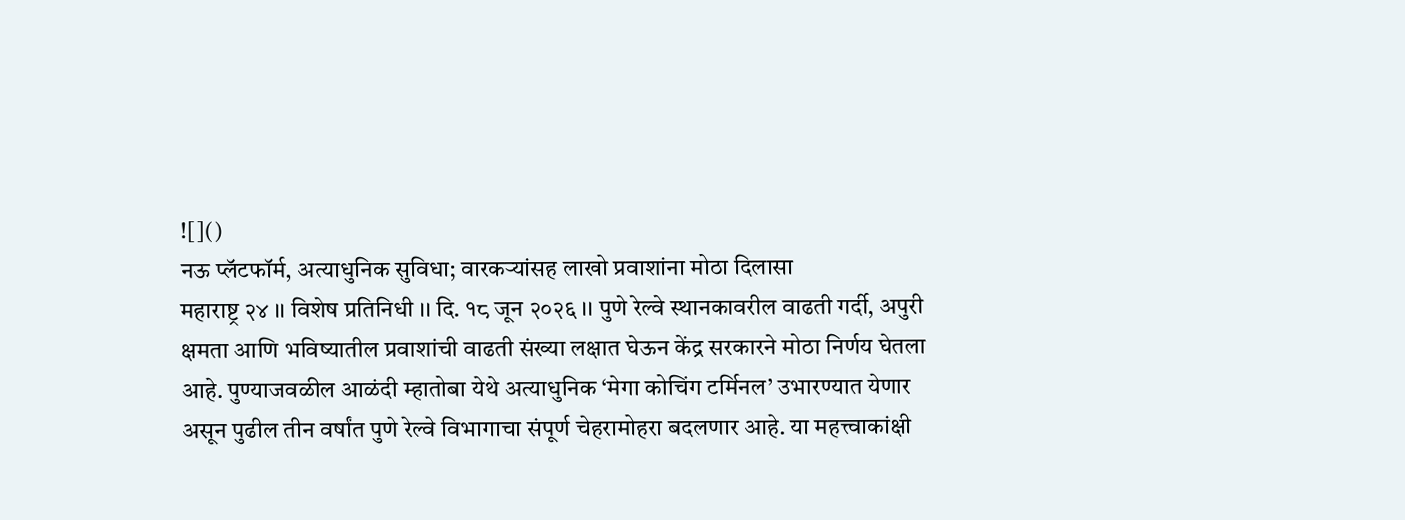![]()
नऊ प्लॅटफॉर्म, अत्याधुनिक सुविधा; वारकऱ्यांसह लाखो प्रवाशांना मोठा दिलासा
महाराष्ट्र २४ ।। विशेष प्रतिनिधी ।। दि. १८ जून २०२६ ।। पुणे रेल्वे स्थानकावरील वाढती गर्दी, अपुरी क्षमता आणि भविष्यातील प्रवाशांची वाढती संख्या लक्षात घेऊन केंद्र सरकारने मोठा निर्णय घेतला आहे. पुण्याजवळील आळंदी म्हातोबा येथे अत्याधुनिक ‘मेगा कोचिंग टर्मिनल’ उभारण्यात येणार असून पुढील तीन वर्षांत पुणे रेल्वे विभागाचा संपूर्ण चेहरामोहरा बदलणार आहे. या महत्त्वाकांक्षी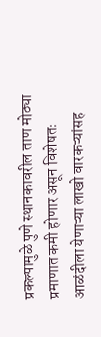प्रकल्पामुळे पुणे स्थानकावरील ताण मोठ्या प्रमाणात कमी होणार असून विशेषतः आळंदीला येणाऱ्या लाखो वारकऱ्यांसह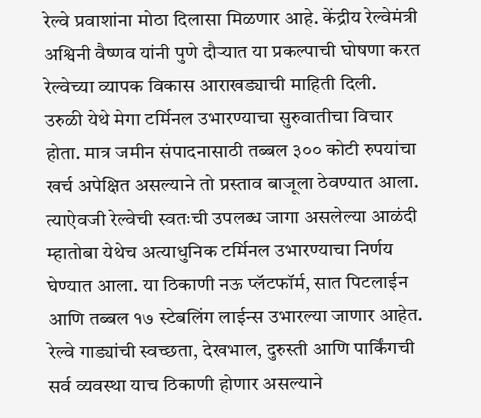रेल्वे प्रवाशांना मोठा दिलासा मिळणार आहे. केंद्रीय रेल्वेमंत्री अश्विनी वैष्णव यांनी पुणे दौऱ्यात या प्रकल्पाची घोषणा करत रेल्वेच्या व्यापक विकास आराखड्याची माहिती दिली.
उरुळी येथे मेगा टर्मिनल उभारण्याचा सुरुवातीचा विचार होता. मात्र जमीन संपादनासाठी तब्बल ३०० कोटी रुपयांचा खर्च अपेक्षित असल्याने तो प्रस्ताव बाजूला ठेवण्यात आला. त्याऐवजी रेल्वेची स्वतःची उपलब्ध जागा असलेल्या आळंदी म्हातोबा येथेच अत्याधुनिक टर्मिनल उभारण्याचा निर्णय घेण्यात आला. या ठिकाणी नऊ प्लॅटफॉर्म, सात पिटलाईन आणि तब्बल १७ स्टेबलिंग लाईन्स उभारल्या जाणार आहेत. रेल्वे गाड्यांची स्वच्छता, देखभाल, दुरुस्ती आणि पार्किंगची सर्व व्यवस्था याच ठिकाणी होणार असल्याने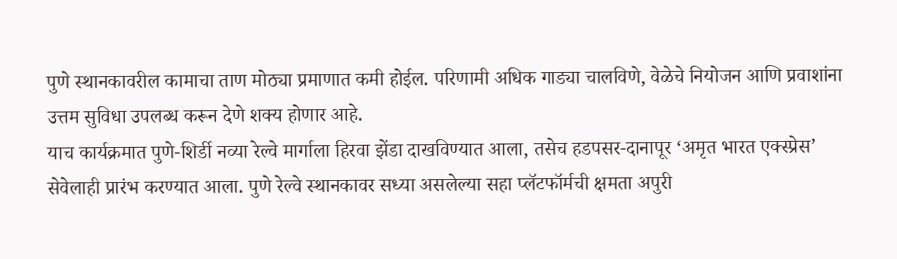पुणे स्थानकावरील कामाचा ताण मोठ्या प्रमाणात कमी होईल. परिणामी अधिक गाड्या चालविणे, वेळेचे नियोजन आणि प्रवाशांना उत्तम सुविधा उपलब्ध करून देणे शक्य होणार आहे.
याच कार्यक्रमात पुणे-शिर्डी नव्या रेल्वे मार्गाला हिरवा झेंडा दाखविण्यात आला, तसेच हडपसर-दानापूर ‘अमृत भारत एक्स्प्रेस’ सेवेलाही प्रारंभ करण्यात आला. पुणे रेल्वे स्थानकावर सध्या असलेल्या सहा प्लॅटफॉर्मची क्षमता अपुरी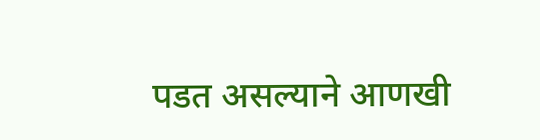पडत असल्याने आणखी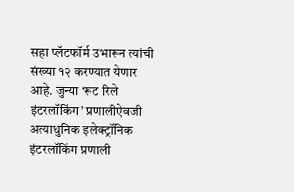सहा प्लॅटफॉर्म उभारून त्यांची संख्या १२ करण्यात येणार आहे. जुन्या ‘रूट रिले इंटरलॉकिंग’ प्रणालीऐवजी अत्याधुनिक इलेक्ट्रॉनिक इंटरलॉकिंग प्रणाली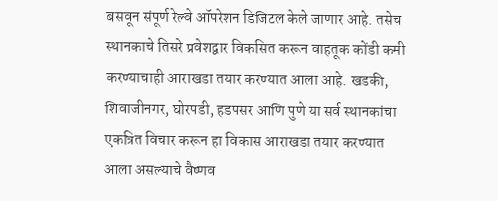बसवून संपूर्ण रेल्वे ऑपरेशन डिजिटल केले जाणार आहे. तसेच स्थानकाचे तिसरे प्रवेशद्वार विकसित करून वाहतूक कोंडी कमी करण्याचाही आराखडा तयार करण्यात आला आहे. खडकी, शिवाजीनगर, घोरपडी, हडपसर आणि पुणे या सर्व स्थानकांचा एकत्रित विचार करून हा विकास आराखडा तयार करण्यात आला असल्याचे वैष्णव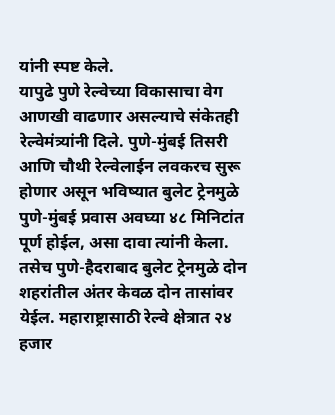यांनी स्पष्ट केले.
यापुढे पुणे रेल्वेच्या विकासाचा वेग आणखी वाढणार असल्याचे संकेतही रेल्वेमंत्र्यांनी दिले. पुणे-मुंबई तिसरी आणि चौथी रेल्वेलाईन लवकरच सुरू होणार असून भविष्यात बुलेट ट्रेनमुळे पुणे-मुंबई प्रवास अवघ्या ४८ मिनिटांत पूर्ण होईल, असा दावा त्यांनी केला. तसेच पुणे-हैदराबाद बुलेट ट्रेनमुळे दोन शहरांतील अंतर केवळ दोन तासांवर येईल. महाराष्ट्रासाठी रेल्वे क्षेत्रात २४ हजार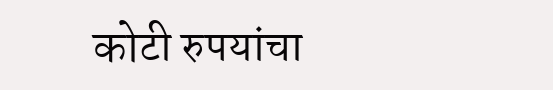कोटी रुपयांचा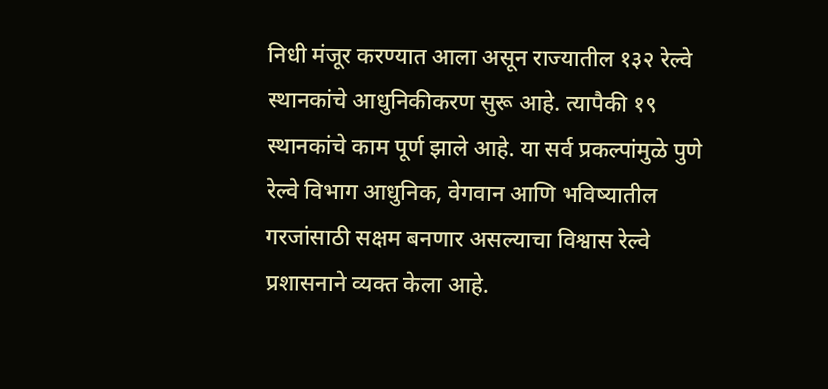निधी मंजूर करण्यात आला असून राज्यातील १३२ रेल्वे स्थानकांचे आधुनिकीकरण सुरू आहे. त्यापैकी १९ स्थानकांचे काम पूर्ण झाले आहे. या सर्व प्रकल्पांमुळे पुणे रेल्वे विभाग आधुनिक, वेगवान आणि भविष्यातील गरजांसाठी सक्षम बनणार असल्याचा विश्वास रेल्वे प्रशासनाने व्यक्त केला आहे.